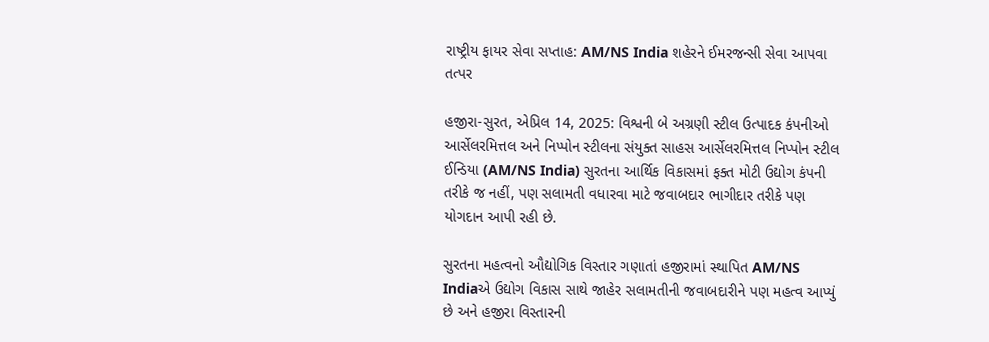રાષ્ટ્રીય ફાયર સેવા સપ્તાહ: AM/NS India શહેરને ઈમરજન્સી સેવા આપવા તત્પર

હજીરા-સુરત, એપ્રિલ 14, 2025: વિશ્વની બે અગ્રણી સ્ટીલ ઉત્પાદક કંપનીઓ આર્સેલરમિત્તલ અને નિપ્પોન સ્ટીલના સંયુક્ત સાહસ આર્સેલરમિત્તલ નિપ્પોન સ્ટીલ ઈન્ડિયા (AM/NS India) સુરતના આર્થિક વિકાસમાં ફક્ત મોટી ઉદ્યોગ કંપની તરીકે જ નહીં, પણ સલામતી વધારવા માટે જવાબદાર ભાગીદાર તરીકે પણ યોગદાન આપી રહી છે.

સુરતના મહત્વનો ઔદ્યોગિક વિસ્તાર ગણાતાં હજીરામાં સ્થાપિત AM/NS Indiaએ ઉદ્યોગ વિકાસ સાથે જાહેર સલામતીની જવાબદારીને પણ મહત્વ આપ્યું છે અને હજીરા વિસ્તારની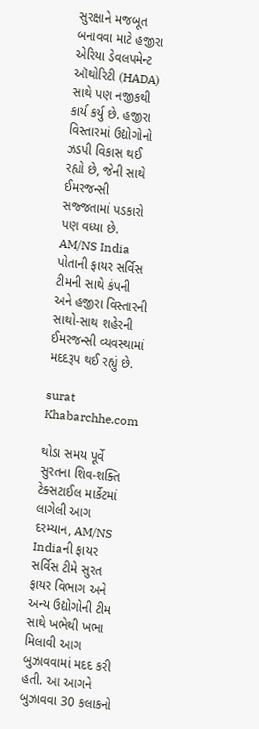સુરક્ષાને મજબૂત બનાવવા માટે હજીરા એરિયા ડેવલપમેન્ટ ઑથોરિટી (HADA) સાથે પણ નજીકથી કાર્ય કર્યુ છે. હજીરા વિસ્તારમાં ઉદ્યોગોનો ઝડપી વિકાસ થઈ રહ્યો છે, જેની સાથે ઈમરજન્સી સજ્જતામાં પડકારો પણ વધ્યા છે. AM/NS India પોતાની ફાયર સર્વિસ ટીમની સાથે કંપની અને હજીરા વિસ્તારની સાથો-સાથ શહેરની ઈમરજન્સી વ્યવસ્થામાં મદદરૂપ થઈ રહ્યું છે.

surat
Khabarchhe.com

થોડા સમય પૂર્વે સુરતના શિવ-શક્તિ ટેક્સટાઈલ માર્કેટમાં લાગેલી આગ દરમ્યાન, AM/NS Indiaની ફાયર સર્વિસ ટીમે સુરત ફાયર વિભાગ અને અન્ય ઉદ્યોગોની ટીમ સાથે ખભેથી ખભા મિલાવી આગ બુઝાવવામાં મદદ કરી હતી. આ આગને બુઝાવવા 30 કલાકનો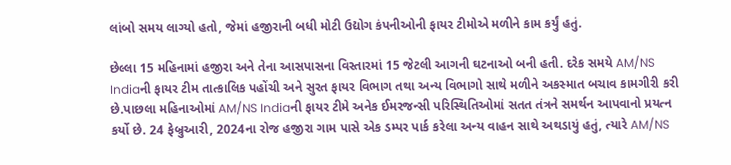લાંબો સમય લાગ્યો હતો, જેમાં હજીરાની બધી મોટી ઉદ્યોગ કંપનીઓની ફાયર ટીમોએ મળીને કામ કર્યું હતું.

છેલ્લા 15 મહિનામાં હજીરા અને તેના આસપાસના વિસ્તારમાં 15 જેટલી આગની ઘટનાઓ બની હતી. દરેક સમયે AM/NS Indiaની ફાયર ટીમ તાત્કાલિક પહોંચી અને સુરત ફાયર વિભાગ તથા અન્ય વિભાગો સાથે મળીને અકસ્માત બચાવ કામગીરી કરી છે.પાછલા મહિનાઓમાં AM/NS Indiaની ફાયર ટીમે અનેક ઈમરજન્સી પરિસ્થિતિઓમાં સતત તંત્રને સમર્થન આપવાનો પ્રયત્ન કર્યો છે. 24 ફેબ્રુઆરી, 2024ના રોજ હજીરા ગામ પાસે એક ડમ્પર પાર્ક કરેલા અન્ય વાહન સાથે અથડાયું હતું, ત્યારે AM/NS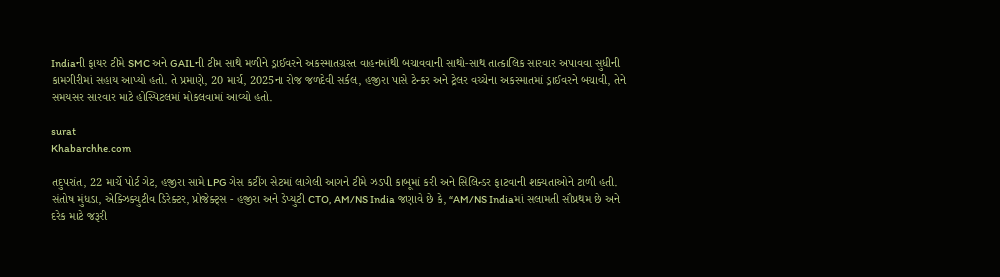Indiaની ફાયર ટીમે SMC અને GAILની ટીમ સાથે મળીને ડ્રાઈવરને અકસ્માતગ્રસ્ત વાહનમાંથી બચાવવાની સાથો-સાથ તાત્કાલિક સારવાર અપાવવા સુધીની કામગીરીમાં સહાય આપ્યો હતો. તે પ્રમાણે, 20 માર્ચ, 2025ના રોજ જળદેવી સર્કલ, હજીરા પાસે ટેન્કર અને ટ્રેલર વચ્ચેના અકસ્માતમાં ડ્રાઈવરને બચાવી, તેને સમયસર સારવાર માટે હોસ્પિટલમાં મોકલવામાં આવ્યો હતો.

surat
Khabarchhe.com

તદુપરાંત, 22 માર્ચે પોર્ટ ગેટ, હજીરા સામે LPG ગેસ કટીંગ સેટમાં લાગેલી આગને ટીમે ઝડપી કાબૂમાં કરી અને સિલિન્ડર ફાટવાની શક્યતાઓને ટાળી હતી.
સંતોષ મુંધડા, એક્ઝિક્યુટીવ ડિરેક્ટર, પ્રોજેક્ટ્સ - હજીરા અને ડેપ્યુટી CTO, AM/NS India જણાવે છે કે, “AM/NS Indiaમાં સલામતી સૌપ્રથમ છે અને દરેક માટે જરૂરી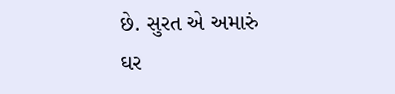છે. સુરત એ અમારું ઘર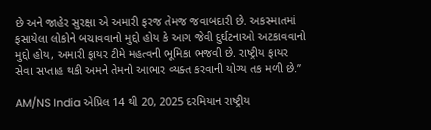છે અને જાહેર સુરક્ષા એ અમારી ફરજ તેમજ જવાબદારી છે. અકસ્માતમાં ફસાયેલા લોકોને બચાવવાનો મુદ્દો હોય કે આગ જેવી દુર્ઘટનાઓ અટકાવવાનો મુદ્દો હોય, અમારી ફાયર ટીમે મહત્વની ભૂમિકા ભજવી છે. રાષ્ટ્રીય ફાયર સેવા સપ્તાહ થકી અમને તેમનો આભાર વ્યક્ત કરવાની યોગ્ય તક મળી છે.”

AM/NS India એપ્રિલ 14 થી 20, 2025 દરમિયાન રાષ્ટ્રીય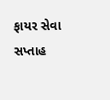ફાયર સેવા સપ્તાહ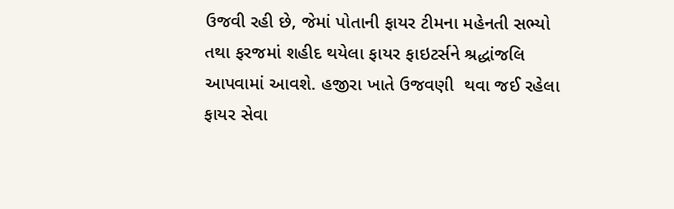ઉજવી રહી છે, જેમાં પોતાની ફાયર ટીમના મહેનતી સભ્યો તથા ફરજમાં શહીદ થયેલા ફાયર ફાઇટર્સને શ્રદ્ધાંજલિ આપવામાં આવશે. હજીરા ખાતે ઉજવણી  થવા જઈ રહેલા ફાયર સેવા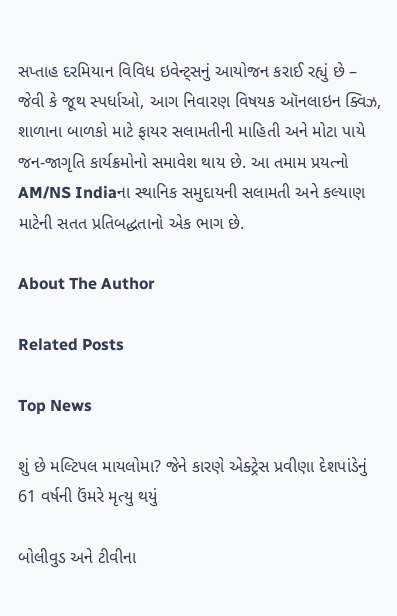સપ્તાહ દરમિયાન વિવિધ ઇવેન્ટ્સનું આયોજન કરાઈ રહ્યું છે – જેવી કે જૂથ સ્પર્ધાઓ, આગ નિવારણ વિષયક ઑનલાઇન ક્વિઝ, શાળાના બાળકો માટે ફાયર સલામતીની માહિતી અને મોટા પાયે જન-જાગૃતિ કાર્યક્રમોનો સમાવેશ થાય છે. આ તમામ પ્રયત્નો AM/NS Indiaના સ્થાનિક સમુદાયની સલામતી અને કલ્યાણ માટેની સતત પ્રતિબદ્ધતાનો એક ભાગ છે.

About The Author

Related Posts

Top News

શું છે મલ્ટિપલ માયલોમા? જેને કારણે એક્ટ્રેસ પ્રવીણા દેશપાંડેનું 61 વર્ષની ઉંમરે મૃત્યુ થયું

બોલીવુડ અને ટીવીના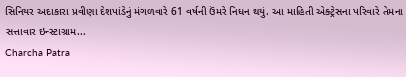સિનિયર અદાકારા પ્રવીણા દેશપાંડેનું મંગળવારે 61 વર્ષની ઉંમરે નિધન થયું. આ માહિતી એક્ટ્રેસના પરિવારે તેમના સત્તાવાર ઇન્સ્ટાગ્રામ...
Charcha Patra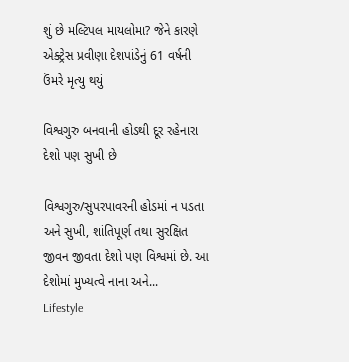શું છે મલ્ટિપલ માયલોમા? જેને કારણે એક્ટ્રેસ પ્રવીણા દેશપાંડેનું 61 વર્ષની ઉંમરે મૃત્યુ થયું

વિશ્વગુરુ બનવાની હોડથી દૂર રહેનારા દેશો પણ સુખી છે

વિશ્વગુરુ/સુપરપાવરની હોડમાં ન પડતા અને સુખી, શાંતિપૂર્ણ તથા સુરક્ષિત જીવન જીવતા દેશો પણ વિશ્વમાં છે. આ દેશોમાં મુખ્યત્વે નાના અને...
Lifestyle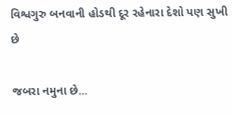વિશ્વગુરુ બનવાની હોડથી દૂર રહેનારા દેશો પણ સુખી છે

જબરા નમુના છે...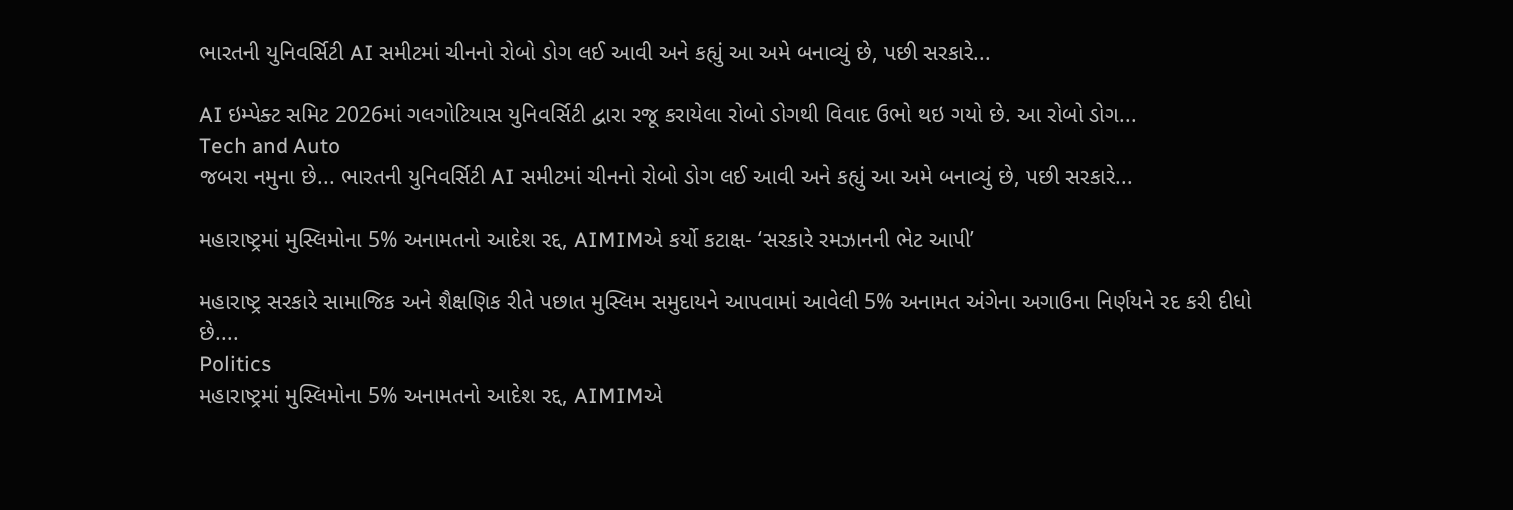ભારતની યુનિવર્સિટી AI સમીટમાં ચીનનો રોબો ડોગ લઈ આવી અને કહ્યું આ અમે બનાવ્યું છે, પછી સરકારે...

AI ઇમ્પેક્ટ સમિટ 2026માં ગલગોટિયાસ યુનિવર્સિટી દ્વારા રજૂ કરાયેલા રોબો ડોગથી વિવાદ ઉભો થઇ ગયો છે. આ રોબો ડોગ...
Tech and Auto
જબરા નમુના છે... ભારતની યુનિવર્સિટી AI સમીટમાં ચીનનો રોબો ડોગ લઈ આવી અને કહ્યું આ અમે બનાવ્યું છે, પછી સરકારે...

મહારાષ્ટ્રમાં મુસ્લિમોના 5% અનામતનો આદેશ રદ્દ, AIMIMએ કર્યો કટાક્ષ- ‘સરકારે રમઝાનની ભેટ આપી’

મહારાષ્ટ્ર સરકારે સામાજિક અને શૈક્ષણિક રીતે પછાત મુસ્લિમ સમુદાયને આપવામાં આવેલી 5% અનામત અંગેના અગાઉના નિર્ણયને રદ કરી દીધો છે....
Politics
મહારાષ્ટ્રમાં મુસ્લિમોના 5% અનામતનો આદેશ રદ્દ, AIMIMએ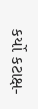કર્યો કટાક્ષ-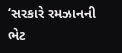‘સરકારે રમઝાનની ભેટ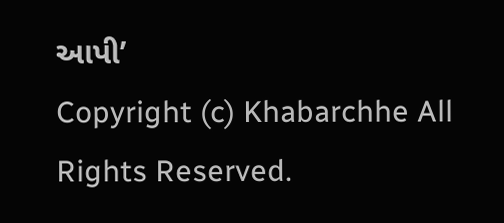આપી’
Copyright (c) Khabarchhe All Rights Reserved.